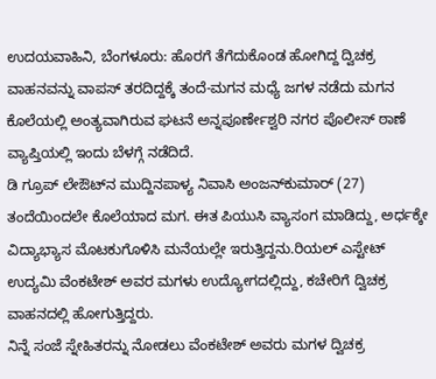ಉದಯವಾಹಿನಿ, ಬೆಂಗಳೂರು: ಹೊರಗೆ ತೆಗೆದುಕೊಂಡ ಹೋಗಿದ್ದ ದ್ವಿಚಕ್ರ ವಾಹನವನ್ನು ವಾಪಸ್‌‍ ತರದಿದ್ದಕ್ಕೆ ತಂದೆ-ಮಗನ ಮಧ್ಯೆ ಜಗಳ ನಡೆದು ಮಗನ ಕೊಲೆಯಲ್ಲಿ ಅಂತ್ಯವಾಗಿರುವ ಘಟನೆ ಅನ್ನಪೂರ್ಣೇಶ್ವರಿ ನಗರ ಪೊಲೀಸ್‌‍ ಠಾಣೆ ವ್ಯಾಪ್ತಿಯಲ್ಲಿ ಇಂದು ಬೆಳಗ್ಗೆ ನಡೆದಿದೆ.
ಡಿ ಗ್ರೂಪ್‌ ಲೇಔಟ್‌ನ ಮುದ್ದಿನಪಾಳ್ಯ ನಿವಾಸಿ ಅಂಜನ್‌ಕುಮಾರ್‌ (27) ತಂದೆಯಿಂದಲೇ ಕೊಲೆಯಾದ ಮಗ. ಈತ ಪಿಯುಸಿ ವ್ಯಾಸಂಗ ಮಾಡಿದ್ದು, ಅರ್ಧಕ್ಕೇ ವಿದ್ಯಾಭ್ಯಾಸ ಮೊಟಕುಗೊಳಿಸಿ ಮನೆಯಲ್ಲೇ ಇರುತ್ತಿದ್ದನು.ರಿಯಲ್‌ ಎಸ್ಟೇಟ್‌ ಉದ್ಯಮಿ ವೆಂಕಟೇಶ್‌ ಅವರ ಮಗಳು ಉದ್ಯೋಗದಲ್ಲಿದ್ದು, ಕಚೇರಿಗೆ ದ್ವಿಚಕ್ರ ವಾಹನದಲ್ಲಿ ಹೋಗುತ್ತಿದ್ದರು.
ನಿನ್ನೆ ಸಂಜೆ ಸ್ನೇಹಿತರನ್ನು ನೋಡಲು ವೆಂಕಟೇಶ್‌ ಅವರು ಮಗಳ ದ್ವಿಚಕ್ರ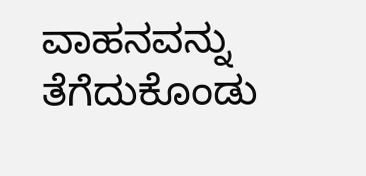ವಾಹನವನ್ನು ತೆಗೆದುಕೊಂಡು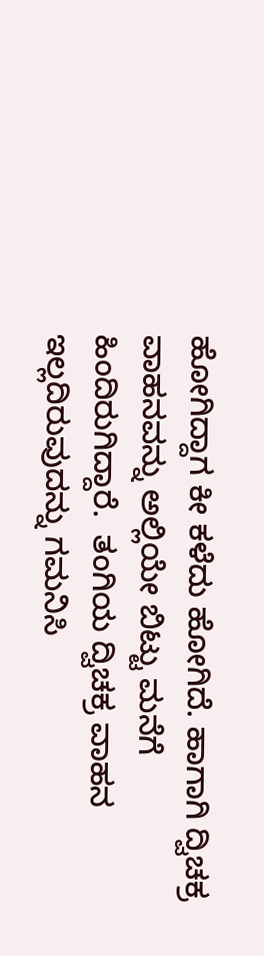ಹೋಗಿದ್ದಾಗ ಕೀ ಕಳೆದು ಹೋಗಿದೆ. ಹಾಗಾಗಿ ದ್ವಿಚಕ್ರ ವಾಹನವನ್ನು ಅಲ್ಲಿಯೇ ಬಿಟ್ಟು ಮನೆಗೆ ಹಿಂದಿರುಗಿದ್ದಾರೆ.  ತಂಗಿಯ ದ್ವಿಚಕ್ರ ವಾಹನ ಇಲ್ಲದಿರುವುದನ್ನು ಗಮನಿಸಿ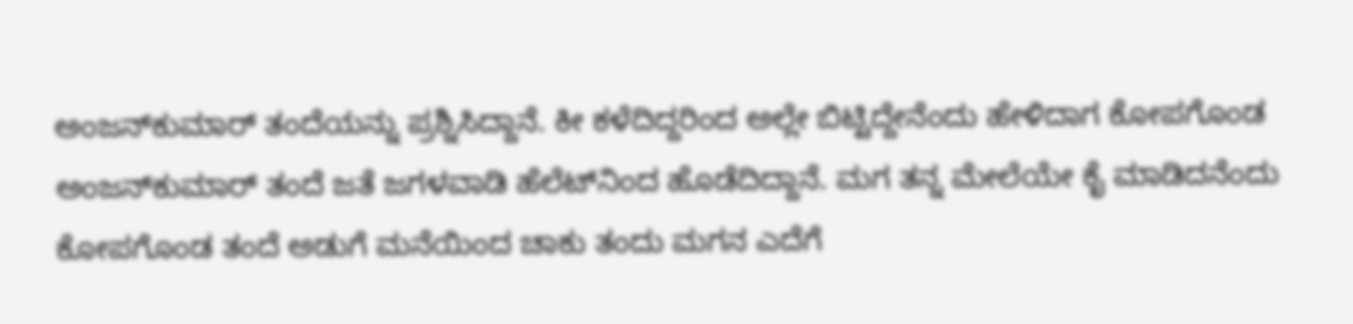ಅಂಜನ್‌ಕುಮಾರ್‌ ತಂದೆಯನ್ನು ಪ್ರಶ್ನಿಸಿದ್ದಾನೆ. ಕೀ ಕಳೆದಿದ್ದರಿಂದ ಅಲ್ಲೇ ಬಿಟ್ಟಿದ್ದೇನೆಂದು ಹೇಳಿದಾಗ ಕೋಪಗೊಂಡ ಅಂಜನ್‌ಕುಮಾರ್‌ ತಂದೆ ಜತೆ ಜಗಳವಾಡಿ ಹೆಲೆಟ್‌ನಿಂದ ಹೊಡೆದಿದ್ದಾನೆ. ಮಗ ತನ್ನ ಮೇಲೆಯೇ ಕೈ ಮಾಡಿದನೆಂದು ಕೋಪಗೊಂಡ ತಂದೆ ಅಡುಗೆ ಮನೆಯಿಂದ ಚಾಕು ತಂದು ಮಗನ ಎದೆಗೆ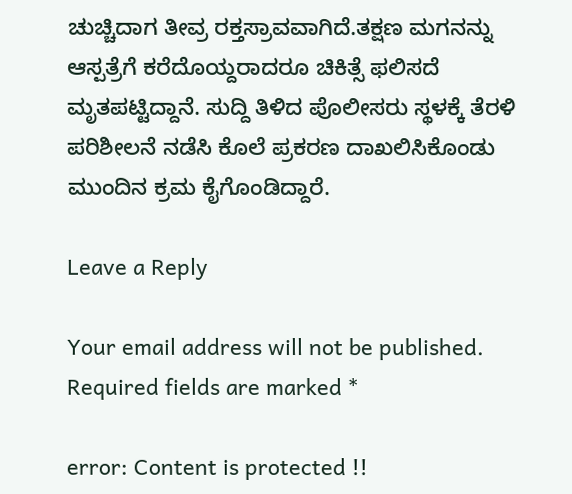ಚುಚ್ಚಿದಾಗ ತೀವ್ರ ರಕ್ತಸ್ರಾವವಾಗಿದೆ.ತಕ್ಷಣ ಮಗನನ್ನು ಆಸ್ಪತ್ರೆಗೆ ಕರೆದೊಯ್ದರಾದರೂ ಚಿಕಿತ್ಸೆ ಫಲಿಸದೆ ಮೃತಪಟ್ಟಿದ್ದಾನೆ. ಸುದ್ದಿ ತಿಳಿದ ಪೊಲೀಸರು ಸ್ಥಳಕ್ಕೆ ತೆರಳಿ ಪರಿಶೀಲನೆ ನಡೆಸಿ ಕೊಲೆ ಪ್ರಕರಣ ದಾಖಲಿಸಿಕೊಂಡು ಮುಂದಿನ ಕ್ರಮ ಕೈಗೊಂಡಿದ್ದಾರೆ.

Leave a Reply

Your email address will not be published. Required fields are marked *

error: Content is protected !!